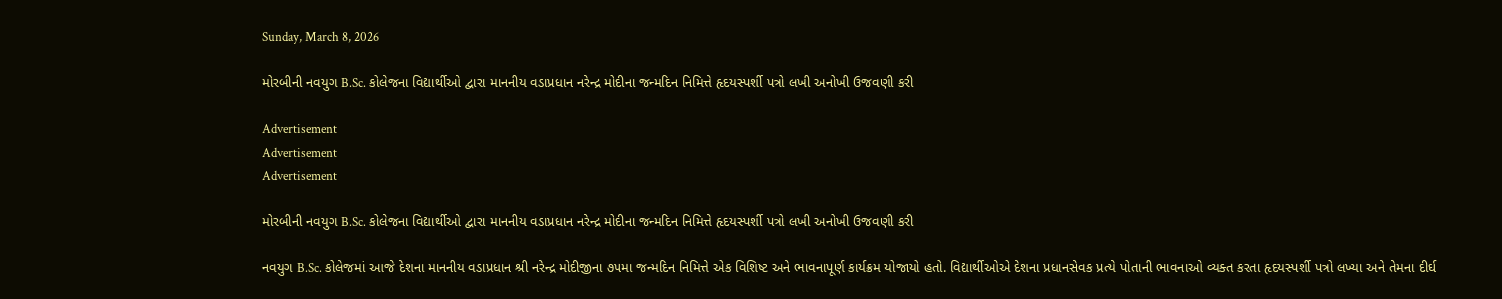Sunday, March 8, 2026

મોરબીની નવયુગ B.Sc. કોલેજના વિદ્યાર્થીઓ દ્વારા માનનીય વડાપ્રધાન નરેન્દ્ર મોદીના જન્મદિન નિમિત્તે હૃદયસ્પર્શી પત્રો લખી અનોખી ઉજવણી કરી

Advertisement
Advertisement
Advertisement

મોરબીની નવયુગ B.Sc. કોલેજના વિદ્યાર્થીઓ દ્વારા માનનીય વડાપ્રધાન નરેન્દ્ર મોદીના જન્મદિન નિમિત્તે હૃદયસ્પર્શી પત્રો લખી અનોખી ઉજવણી કરી

નવયુગ B.Sc. કોલેજમાં આજે દેશના માનનીય વડાપ્રધાન શ્રી નરેન્દ્ર મોદીજીના ૭૫મા જન્મદિન નિમિત્તે એક વિશિષ્ટ અને ભાવનાપૂર્ણ કાર્યક્રમ યોજાયો હતો. વિદ્યાર્થીઓએ દેશના પ્રધાનસેવક પ્રત્યે પોતાની ભાવનાઓ વ્યક્ત કરતા હૃદયસ્પર્શી પત્રો લખ્યા અને તેમના દીર્ઘ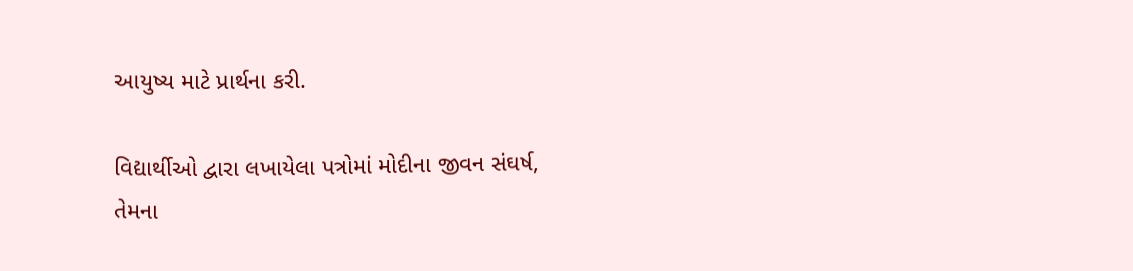આયુષ્ય માટે પ્રાર્થના કરી.

વિદ્યાર્થીઓ દ્વારા લખાયેલા પત્રોમાં મોદીના જીવન સંઘર્ષ, તેમના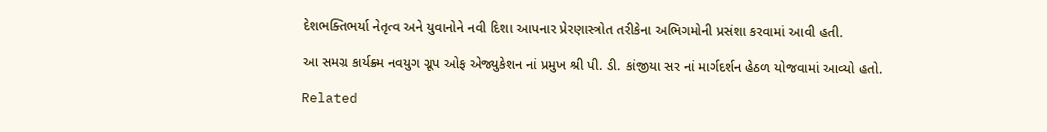દેશભક્તિભર્યા નેતૃત્વ અને યુવાનોને નવી દિશા આપનાર પ્રેરણાસ્ત્રોત તરીકેના અભિગમોની પ્રસંશા કરવામાં આવી હતી.

આ સમગ્ર કાર્યક્ર્મ નવયુગ ગ્રૂપ ઓફ એજ્યુકેશન નાં પ્રમુખ શ્રી પી. ડી. કાંજીયા સર નાં માર્ગદર્શન હેઠળ યોજવામાં આવ્યો હતો.

Related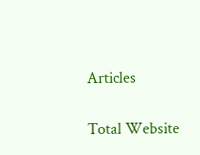Articles

Total Website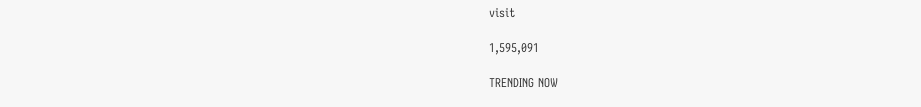visit

1,595,091

TRENDING NOW